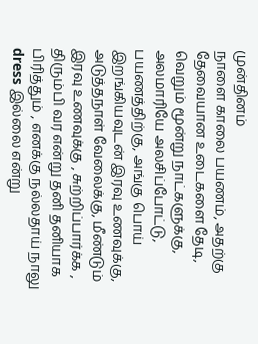முன்தினம்
நாளை காலை பயணம், அதற்கு தேவையான உடைகளை தேடி, வெறும் மூன்று நாட்களுக்கு, அலமாரியே அலசிப்போட்டு, பயணத்திற்கு, அங்கு பொய் இறங்கியவுடன் இரவு உணவுக்கு, அடுத்தநாள் வேலைக்கு, மீண்டும் இரவு உணவுக்கு , சுற்றிப்பார்க்க , திரும்பி வர என்று தனி தனியாக பிரித்தும் , எனக்கு நல்லதாய் நாலு dress இல்லை என்று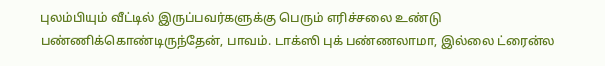புலம்பியும் வீட்டில் இருப்பவர்களுக்கு பெரும் எரிச்சலை உண்டு பண்ணிக்கொண்டிருந்தேன், பாவம். டாக்ஸி புக் பண்ணலாமா, இல்லை ட்ரைன்ல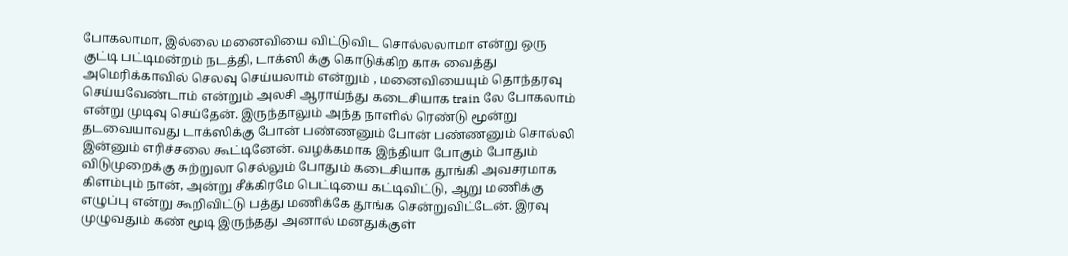போகலாமா, இல்லை மனைவியை விட்டுவிட சொல்லலாமா என்று ஒரு குட்டி பட்டிமன்றம் நடத்தி, டாக்ஸி க்கு கொடுக்கிற காசு வைத்து அமெரிக்காவில் செலவு செய்யலாம் என்றும் , மனைவியையும் தொந்தரவு செய்யவேண்டாம் என்றும் அலசி ஆராய்ந்து கடைசியாக train லே போகலாம் என்று முடிவு செய்தேன். இருந்தாலும் அந்த நாளில் ரெண்டு மூன்று தடவையாவது டாக்ஸிக்கு போன் பண்ணனும் போன் பண்ணனும் சொல்லி இன்னும் எரிச்சலை கூட்டினேன். வழக்கமாக இந்தியா போகும் போதும் விடுமுறைக்கு சுற்றுலா செல்லும் போதும் கடைசியாக தூங்கி அவசரமாக கிளம்பும் நான், அன்று சீக்கிரமே பெட்டியை கட்டிவிட்டு, ஆறு மணிக்கு எழுப்பு என்று கூறிவிட்டு பத்து மணிக்கே தூங்க சென்றுவிட்டேன். இரவு முழுவதும் கண் மூடி இருந்தது அனால் மனதுக்குள்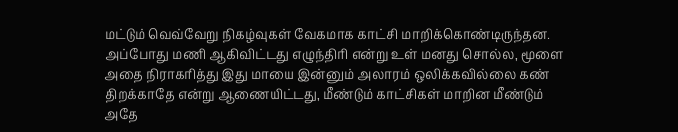மட்டும் வெவ்வேறு நிகழ்வுகள் வேகமாக காட்சி மாறிக்கொண்டிருந்தன. அப்போது மணி ஆகிவிட்டது எழுந்திரி என்று உள் மனது சொல்ல, மூளை அதை நிராகரித்து இது மாயை இன்னும் அலாரம் ஒலிக்கவில்லை கண் திறக்காதே என்று ஆணையிட்டது, மீண்டும் காட்சிகள் மாறின மீண்டும் அதே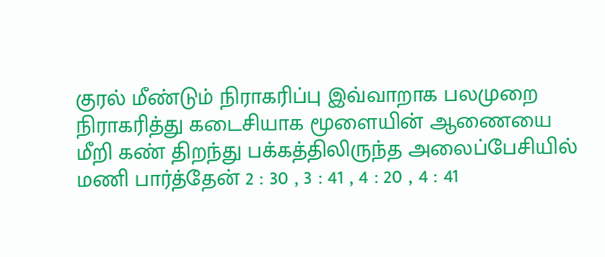குரல் மீண்டும் நிராகரிப்பு இவ்வாறாக பலமுறை நிராகரித்து கடைசியாக மூளையின் ஆணையை மீறி கண் திறந்து பக்கத்திலிருந்த அலைப்பேசியில் மணி பார்த்தேன் 2 : 30 , 3 : 41 , 4 : 20 , 4 : 41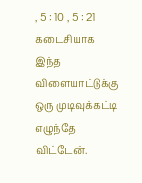, 5 : 10 , 5 : 21 கடைசியாக இந்த விளையாட்டுக்கு ஒரு முடிவுக்கட்டி எழுந்தே விட்டேன்.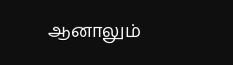ஆனாலும்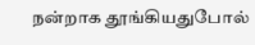நன்றாக தூங்கியதுபோல்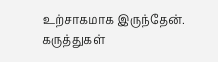உற்சாகமாக இருந்தேன்.
கருத்துகள்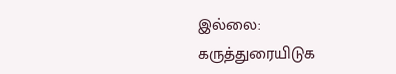இல்லை:
கருத்துரையிடுக